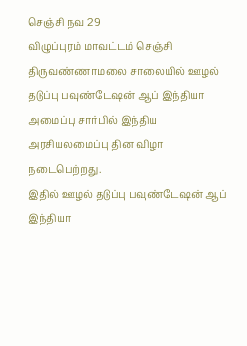செஞ்சி நவ 29
விழுப்புரம் மாவட்டம் செஞ்சி திருவண்ணாமலை சாலையில் ஊழல் தடுப்பு பவுண்டேஷன் ஆப் இந்தியா அமைப்பு சார்பில் இந்திய அரசியலமைப்பு தின விழா நடைபெற்றது.
இதில் ஊழல் தடுப்பு பவுண்டேஷன் ஆப் இந்தியா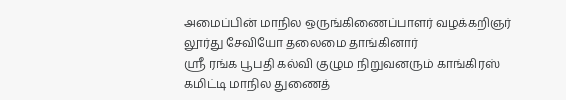அமைப்பின் மாநில ஒருங்கிணைப்பாளர் வழக்கறிஞர் லூர்து சேவியோ தலைமை தாங்கினார்
ஸ்ரீ ரங்க பூபதி கல்வி குழும நிறுவனரும் காங்கிரஸ் கமிட்டி மாநில துணைத்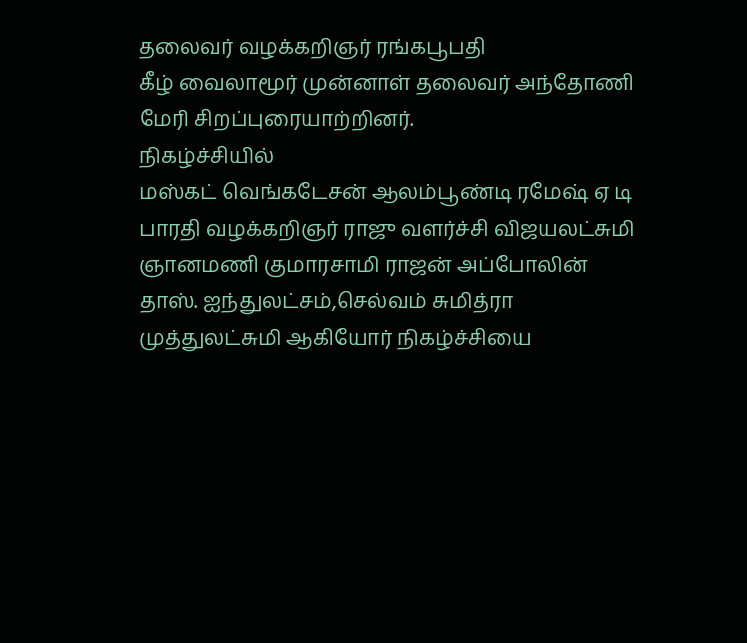தலைவர் வழக்கறிஞர் ரங்கபூபதி
கீழ் வைலாமூர் முன்னாள் தலைவர் அந்தோணி மேரி சிறப்புரையாற்றினர்.
நிகழ்ச்சியில்
மஸ்கட் வெங்கடேசன் ஆலம்பூண்டி ரமேஷ் ஏ டி பாரதி வழக்கறிஞர் ராஜு வளர்ச்சி விஜயலட்சுமி ஞானமணி குமாரசாமி ராஜன் அப்போலின் தாஸ். ஐந்துலட்சம்,செல்வம் சுமித்ரா முத்துலட்சுமி ஆகியோர் நிகழ்ச்சியை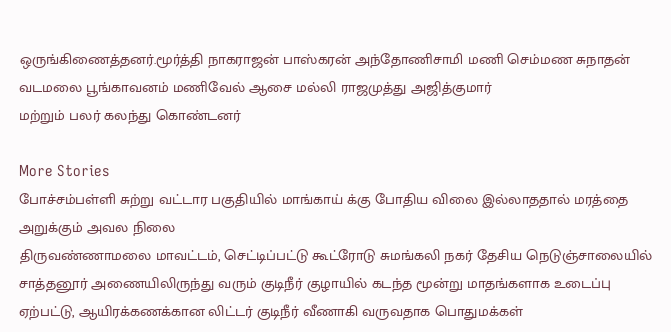ஒருங்கிணைத்தனர்.மூர்த்தி நாகராஜன் பாஸ்கரன் அந்தோணிசாமி மணி செம்மண சுநாதன் வடமலை பூங்காவனம் மணிவேல் ஆசை மல்லி ராஜமுத்து அஜித்குமார்
மற்றும் பலர் கலந்து கொண்டனர்

More Stories
போச்சம்பள்ளி சுற்று வட்டார பகுதியில் மாங்காய் க்கு போதிய விலை இல்லாததால் மரத்தை அறுக்கும் அவல நிலை
திருவண்ணாமலை மாவட்டம், செட்டிப்பட்டு கூட்ரோடு சுமங்கலி நகர் தேசிய நெடுஞ்சாலையில் சாத்தனூர் அணையிலிருந்து வரும் குடிநீர் குழாயில் கடந்த மூன்று மாதங்களாக உடைப்பு ஏற்பட்டு, ஆயிரக்கணக்கான லிட்டர் குடிநீர் வீணாகி வருவதாக பொதுமக்கள்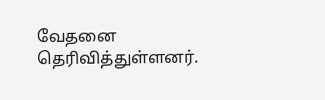வேதனை தெரிவித்துள்ளனர்.